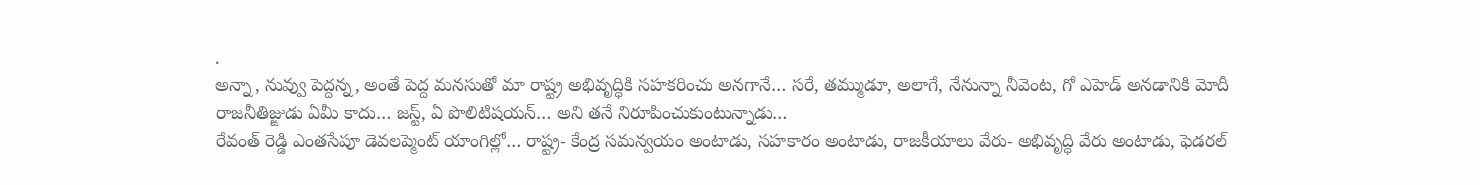.
అన్నా, నువ్వు పెద్దన్న, అంతే పెద్ద మనసుతో మా రాష్ట్ర అభివృద్ధికి సహకరించు అనగానే… సరే, తమ్ముడూ, అలాగే, నేనున్నా నీవెంట, గో ఎహెడ్ అనడానికి మోదీ రాజనీతిజ్ఙుడు ఏమీ కాదు… జస్ట్, ఏ పొలిటిషయన్… అని తనే నిరూపించుకుంటున్నాడు…
రేవంత్ రెడ్డి ఎంతసేపూ డెవలప్మెంట్ యాంగిల్లో… రాష్ట్ర- కేంద్ర సమన్వయం అంటాడు, సహకారం అంటాడు, రాజకీయాలు వేరు- అభివృద్ధి వేరు అంటాడు, ఫెడరల్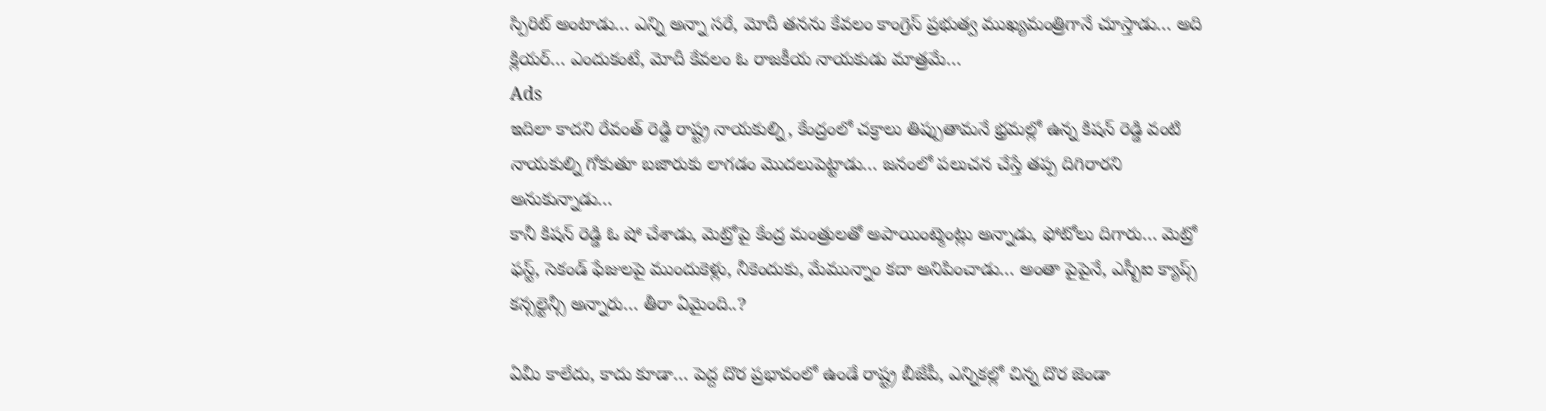స్పిరిట్ అంటాడు… ఎన్ని అన్నా సరే, మోదీ తనను కేవలం కాంగ్రెస్ ప్రభుత్వ ముఖ్యమంత్రిగానే చూస్తాడు… అది క్లియర్… ఎందుకంటే, మోదీ కేవలం ఓ రాజకీయ నాయకుడు మాత్రమే…
Ads
ఇదిలా కాదని రేవంత్ రెడ్డి రాష్ట్ర నాయకుల్ని, కేంద్రంలో చక్రాలు తిప్పుతామనే భ్రమల్లో ఉన్న కిషన్ రెడ్డి వంటి నాయకుల్ని గోకుతూ బజారుకు లాగడం మొదలుపెట్టాడు… జనంలో పలుచన చేస్తే తప్ప దిగిరారని అనుకున్నాడు…
కానీ కిషన్ రెడ్డి ఓ షో చేశాడు, మెట్రోపై కేంద్ర మంత్రులతో అపాయింట్మెంట్లు అన్నాడు, ఫోటోలు దిగారు… మెట్రో ఫస్ట్, సెకండ్ ఫేజులపై ముందుకెళ్లు, నీకెందుకు, మేమున్నాం కదా అనిపించాడు… అంతా పైపైనే, ఎస్బీఐ క్యాప్స్ కన్సల్టెన్సీ అన్నారు… తీరా ఏమైంది..?

ఏమీ కాలేదు, కాదు కూడా… పెద్ద దొర ప్రభావంలో ఉండే రాష్ట్ర బీజేపీ, ఎన్నికల్లో చిన్న దొర జెండా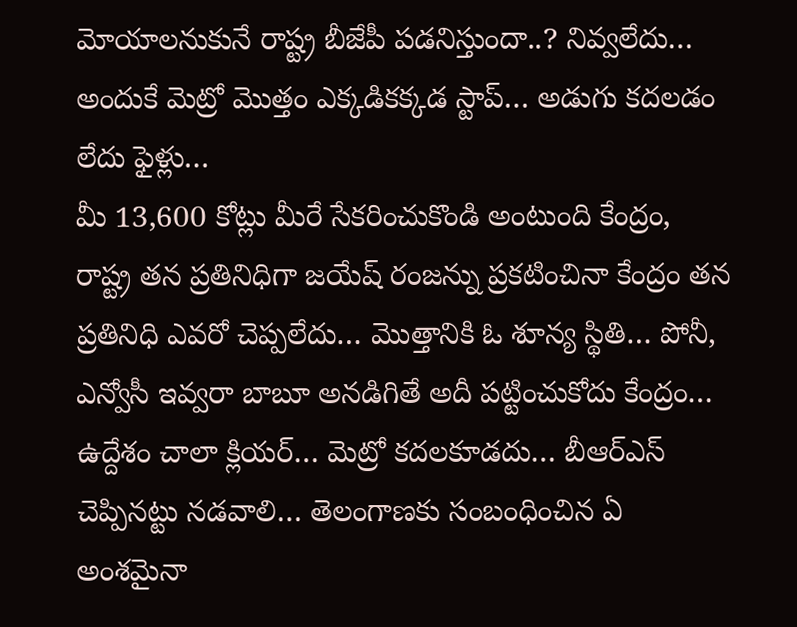మోయాలనుకునే రాష్ట్ర బీజేపీ పడనిస్తుందా..? నివ్వలేదు… అందుకే మెట్రో మొత్తం ఎక్కడికక్కడ స్టాప్… అడుగు కదలడం లేదు ఫైళ్లు…
మీ 13,600 కోట్లు మీరే సేకరించుకొండి అంటుంది కేంద్రం, రాష్ట్ర తన ప్రతినిధిగా జయేష్ రంజన్ను ప్రకటించినా కేంద్రం తన ప్రతినిధి ఎవరో చెప్పలేదు… మొత్తానికి ఓ శూన్య స్థితి… పోనీ, ఎన్వోసీ ఇవ్వరా బాబూ అనడిగితే అదీ పట్టించుకోదు కేంద్రం…
ఉద్దేశం చాలా క్లియర్… మెట్రో కదలకూడదు… బీఆర్ఎస్ చెప్పినట్టు నడవాలి… తెలంగాణకు సంబంధించిన ఏ అంశమైనా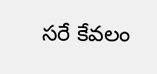సరే కేవలం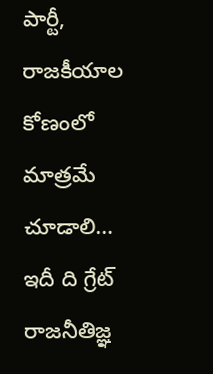పార్టీ, రాజకీయాల కోణంలో మాత్రమే చూడాలి… ఇదీ ది గ్రేట్ రాజనీతిజ్ఞ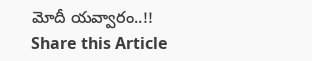మోదీ యవ్వారం..!!
Share this Article